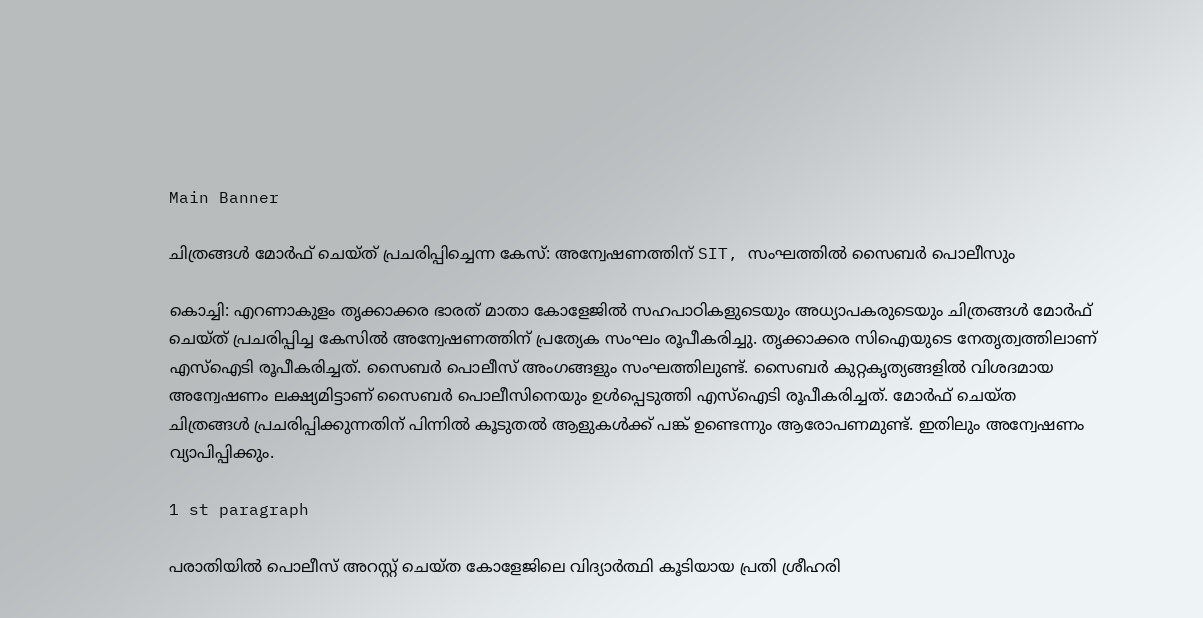Main Banner

ചിത്രങ്ങള്‍ മോര്‍ഫ് ചെയ്ത് പ്രചരിപ്പിച്ചെന്ന കേസ്: അന്വേഷണത്തിന് SIT, സംഘത്തില്‍ സൈബര്‍ പൊലീസും

കൊച്ചി: എറണാകുളം തൃക്കാക്കര ഭാരത് മാതാ കോളേജില്‍ സഹപാഠികളുടെയും അധ്യാപകരുടെയും ചിത്രങ്ങള്‍ മോര്‍ഫ് ചെയ്ത് പ്രചരിപ്പിച്ച കേസില്‍ അന്വേഷണത്തിന് പ്രത്യേക സംഘം രൂപീകരിച്ചു. തൃക്കാക്കര സിഐയുടെ നേതൃത്വത്തിലാണ് എസ്‌ഐടി രൂപീകരിച്ചത്. സൈബര്‍ പൊലീസ് അംഗങ്ങളും സംഘത്തിലുണ്ട്. സൈബര്‍ കുറ്റകൃത്യങ്ങളില്‍ വിശദമായ അന്വേഷണം ലക്ഷ്യമിട്ടാണ് സൈബര്‍ പൊലീസിനെയും ഉള്‍പ്പെടുത്തി എസ്‌ഐടി രൂപീകരിച്ചത്. മോര്‍ഫ് ചെയ്ത ചിത്രങ്ങള്‍ പ്രചരിപ്പിക്കുന്നതിന് പിന്നില്‍ കൂടുതല്‍ ആളുകള്‍ക്ക് പങ്ക് ഉണ്ടെന്നും ആരോപണമുണ്ട്. ഇതിലും അന്വേഷണം വ്യാപിപ്പിക്കും.

1 st paragraph

പരാതിയില്‍ പൊലീസ് അറസ്റ്റ് ചെയ്ത കോളേജിലെ വിദ്യാര്‍ത്ഥി കൂടിയായ പ്രതി ശ്രീഹരി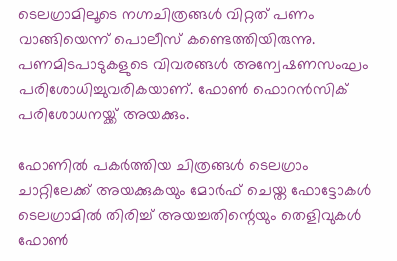ടെലഗ്രാമിലൂടെ നഗ്നചിത്രങ്ങള്‍ വിറ്റത് പണം വാങ്ങിയെന്ന് പൊലീസ് കണ്ടെത്തിയിരുന്നു. പണമിടപാടുകളുടെ വിവരങ്ങള്‍ അന്വേഷണസംഘം പരിശോധിച്ചുവരികയാണ്. ഫോണ്‍ ഫൊറന്‍സിക് പരിശോധനയ്ക്ക് അയക്കും.

ഫോണില്‍ പകര്‍ത്തിയ ചിത്രങ്ങള്‍ ടെലഗ്രാം ചാറ്റിലേക്ക് അയക്കുകയും മോര്‍ഫ് ചെയ്ത ഫോട്ടോകള്‍ ടെലഗ്രാമില്‍ തിരിച്ച് അയച്ചതിന്റെയും തെളിവുകള്‍ ഫോണ്‍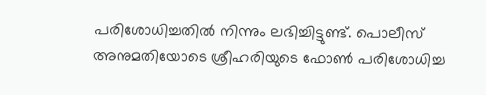പരിശോധിച്ചതില്‍ നിന്നും ലഭിച്ചിട്ടുണ്ട്. പൊലീസ് അനുമതിയോടെ ശ്രീഹരിയുടെ ഫോണ്‍ പരിശോധിച്ച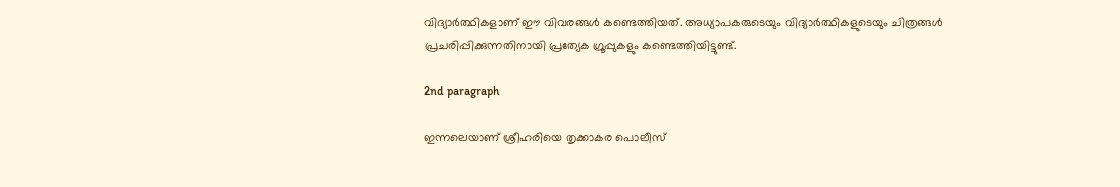വിദ്യാര്‍ത്ഥികളാണ് ഈ വിവരങ്ങള്‍ കണ്ടെത്തിയത്. അധ്യാപകരുടെയും വിദ്യാര്‍ത്ഥികളുടെയും ചിത്രങ്ങള്‍ പ്രചരിപ്പിക്കുന്നതിനായി പ്രത്യേക ഗ്രൂപ്പുകളും കണ്ടെത്തിയിട്ടുണ്ട്.

2nd paragraph

ഇന്നലെയാണ് ശ്രീഹരിയെ തൃക്കാകര പൊലീസ്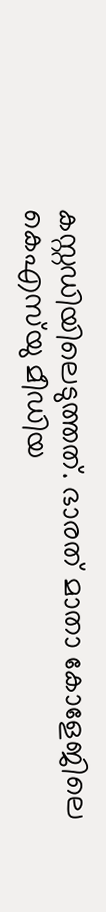കസ്റ്റഡിയിലെടുത്തത്. ഭാരത് മാതാ കോളേജിലെ കെഎസ്‌യു മീഡിയ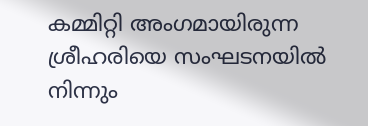കമ്മിറ്റി അംഗമായിരുന്ന ശ്രീഹരിയെ സംഘടനയില്‍ നിന്നും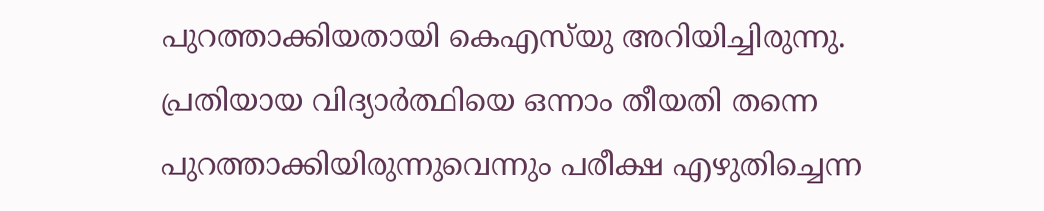പുറത്താക്കിയതായി കെഎസ്‌യു അറിയിച്ചിരുന്നു. പ്രതിയായ വിദ്യാര്‍ത്ഥിയെ ഒന്നാം തീയതി തന്നെ പുറത്താക്കിയിരുന്നുവെന്നും പരീക്ഷ എഴുതിച്ചെന്ന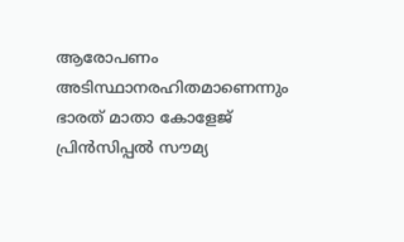ആരോപണം അടിസ്ഥാനരഹിതമാണെന്നും ഭാരത് മാതാ കോളേജ് പ്രിന്‍സിപ്പല്‍ സൗമ്യ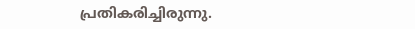പ്രതികരിച്ചിരുന്നു.